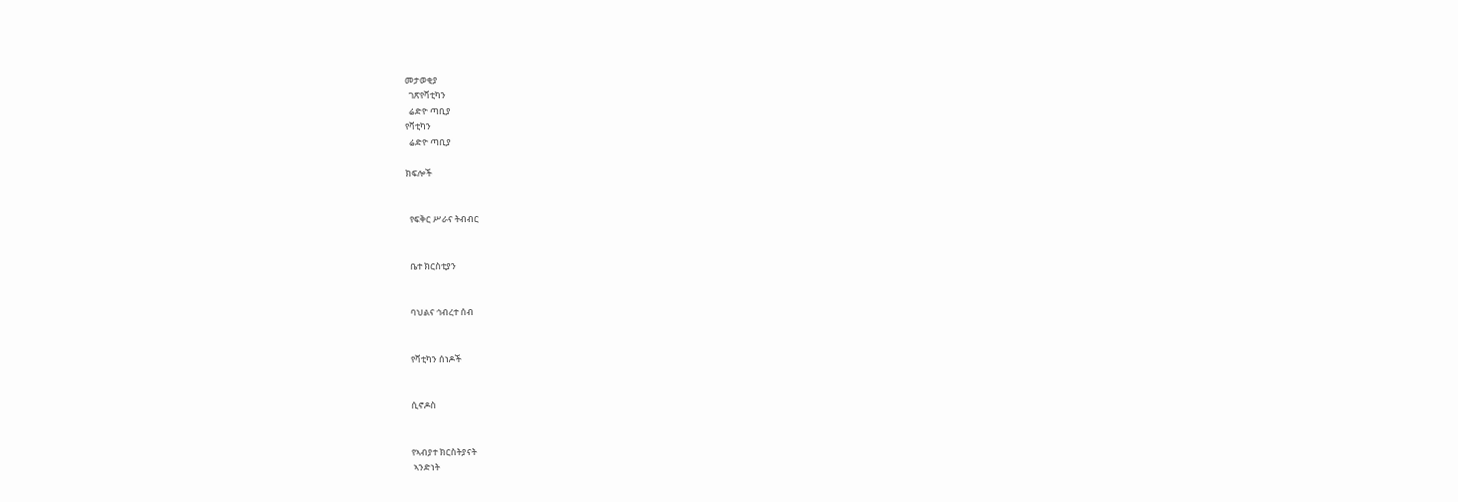መታወቂያ
  ገጽየቫቲካን
  ሬድዮ ጣቢያ
የቫቲካን
  ሬድዮ ጣቢያ

ክፍሎች


  የፍቅር ሥራና ትብብር


  ቤተ ክርስቲያን


  ባህልና ኅብረተ ሰብ


  የቫቲካን ሰነዶች


  ሲኖዶስ


  የኣብያተ ክርስትያናት
   ኣንድነት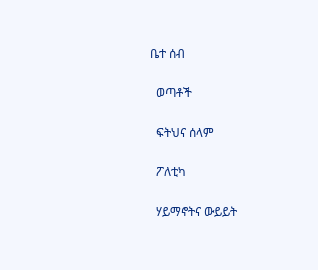ቤተ ሰብ


  ወጣቶች


  ፍትህና ሰላም


  ፖለቲካ


  ሃይማኖትና ውይይት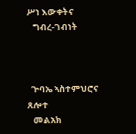ሥነ እውቀትና
   ግብረ-ገብነት



  ጕባኤ ኣስተምህሮና ጸሎተ
   መልአክ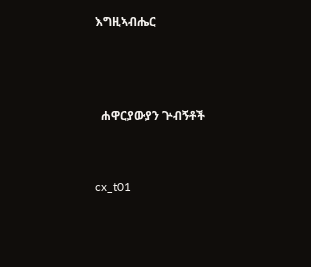እግዚኣብሔር



  ሐዋርያውያን ጕብኝቶች


cx_t01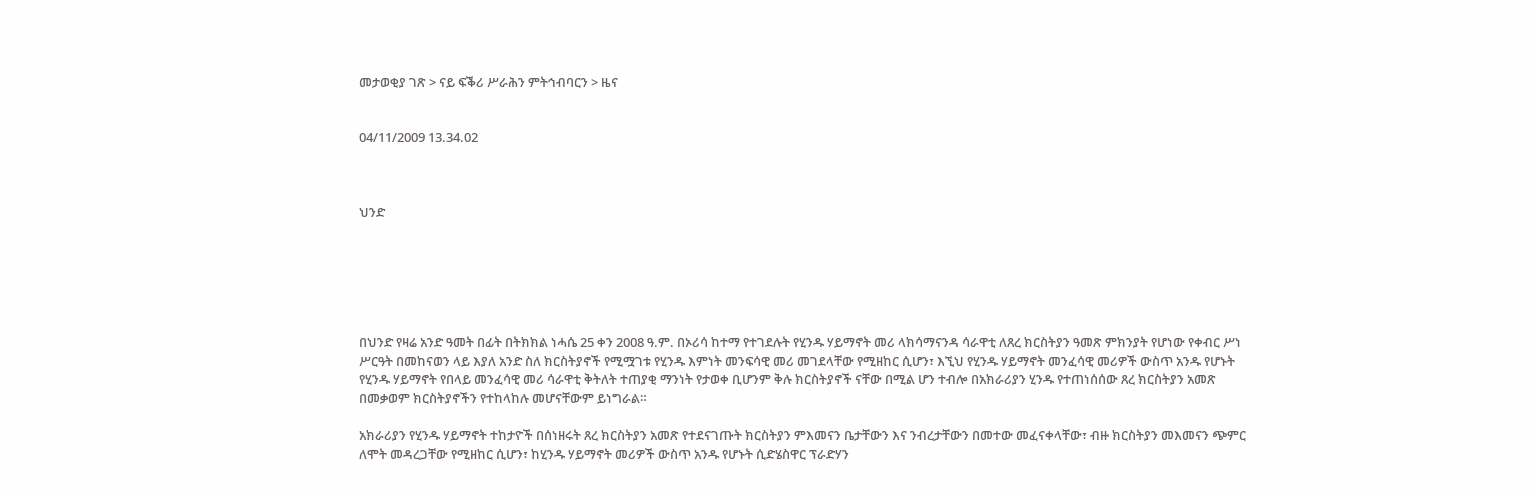መታወቂያ ገጽ > ናይ ፍቕሪ ሥራሕን ምትኅብባርን > ዜና


04/11/2009 13.34.02



ህንድ






በህንድ የዛሬ አንድ ዓመት በፊት በትክክል ነሓሴ 25 ቀን 2008 ዓ.ም. በኦሪሳ ከተማ የተገደሉት የሂንዱ ሃይማኖት መሪ ላክሳማናንዳ ሳራዋቲ ለጸረ ክርስትያን ዓመጽ ምክንያት የሆነው የቀብር ሥነ ሥርዓት በመከናወን ላይ እያለ አንድ ስለ ክርስትያኖች የሚሟገቱ የሂንዱ እምነት መንፍሳዊ መሪ መገደላቸው የሚዘከር ሲሆን፣ እኚህ የሂንዱ ሃይማኖት መንፈሳዊ መሪዎች ውስጥ አንዱ የሆኑት የሂንዱ ሃይማኖት የበላይ መንፈሳዊ መሪ ሳራዋቲ ቅትለት ተጠያቂ ማንነት የታወቀ ቢሆንም ቅሉ ክርስትያኖች ናቸው በሚል ሆን ተብሎ በአክራሪያን ሂንዱ የተጠነሰሰው ጸረ ክርስትያን አመጽ በመቃወም ክርስትያኖችን የተከላከሉ መሆናቸውም ይነግራል።

አክራሪያን የሂንዱ ሃይማኖት ተከታዮች በሰነዘሩት ጸረ ክርስትያን አመጽ የተደናገጡት ክርስትያን ምእመናን ቤታቸውን እና ንብረታቸውን በመተው መፈናቀላቸው፣ ብዙ ክርስትያን መእመናን ጭምር ለሞት መዳረጋቸው የሚዘከር ሲሆን፣ ከሂንዱ ሃይማኖት መሪዎች ውስጥ አንዱ የሆኑት ሲድሄስዋር ፕራድሃን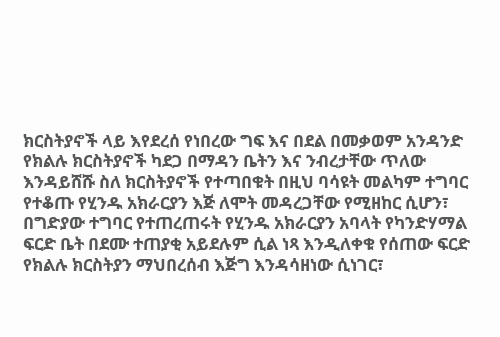ክርስትያኖች ላይ እየደረሰ የነበረው ግፍ እና በደል በመቃወም አንዳንድ የክልሉ ክርስትያኖች ካደጋ በማዳን ቤትን እና ንብረታቸው ጥለው እንዳይሸሹ ስለ ክርስትያኖች የተጣበቁት በዚህ ባሳዩት መልካም ተግባር የተቆጡ የሂንዱ አክራርያን እጅ ለሞት መዳረጋቸው የሚዘከር ሲሆን፣ በግድያው ተግባር የተጠረጠሩት የሂንዱ አክራርያን አባላት የካንድሃማል ፍርድ ቤት በደሙ ተጠያቂ አይደሉም ሲል ነጻ እንዲለቀቁ የሰጠው ፍርድ የክልሉ ክርስትያን ማህበረሰብ እጅግ እንዳሳዘነው ሲነገር፣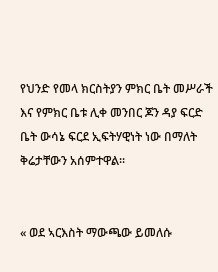የህንድ የመላ ክርስትያን ምክር ቤት መሥራች እና የምክር ቤቱ ሊቀ መንበር ጆን ዳያ ፍርድ ቤት ውሳኔ ፍርደ ኢፍትሃዊነት ነው በማለት ቅሬታቸውን አሰምተዋል።


« ወደ ኣርእስት ማውጫው ይመለሱ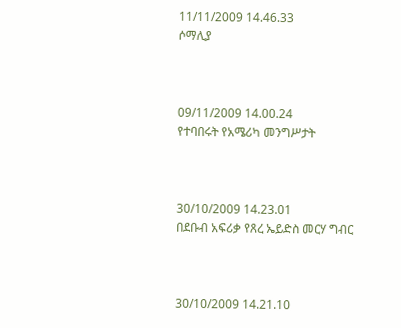11/11/2009 14.46.33
ሶማሊያ



09/11/2009 14.00.24
የተባበሩት የአሜሪካ መንግሥታት



30/10/2009 14.23.01
በደቡብ አፍሪቃ የጸረ ኤይድስ መርሃ ግብር



30/10/2009 14.21.10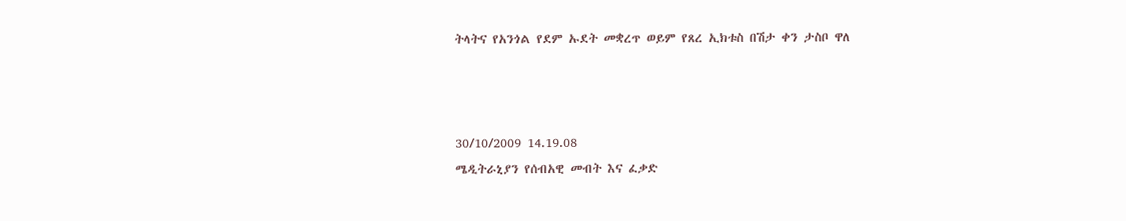ትላትና የአንጎል የደም ኡደት መቋረጥ ወይም የጸረ ኢክቱስ በሽታ ቀን ታስቦ ዋለ



30/10/2009 14.19.08
ሜዲትራኒያን የሰብአዊ መብት እና ፈቃድ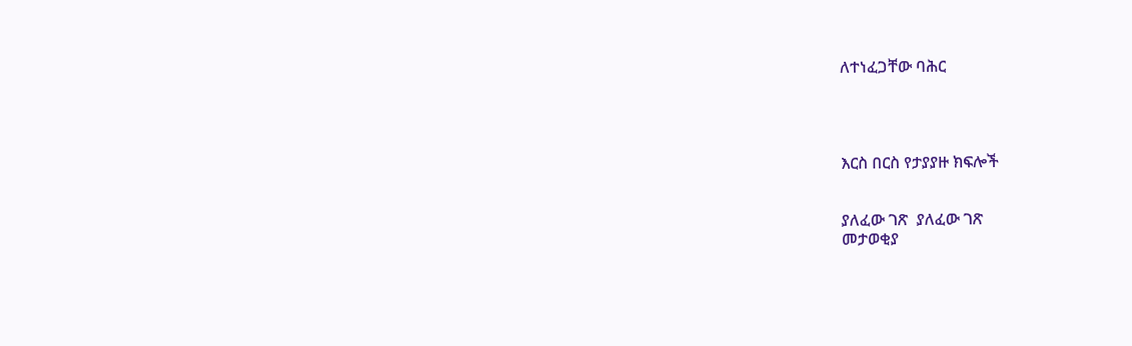ለተነፈጋቸው ባሕር




እርስ በርስ የታያያዙ ክፍሎች


ያለፈው ገጽ  ያለፈው ገጽ
መታወቂያ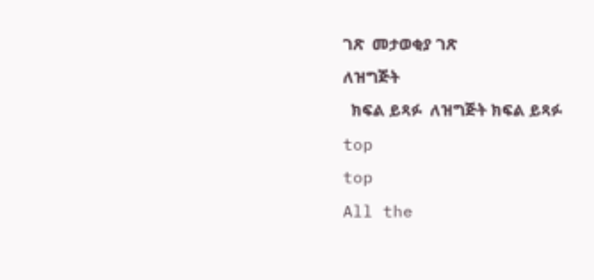ገጽ  መታወቂያ ገጽ
ለዝግጅት
  ክፍል ይጻፉ  ለዝግጅት ክፍል ይጻፉ
top
top
All the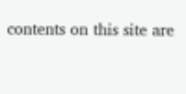contents on this site are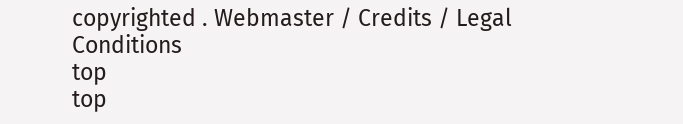copyrighted . Webmaster / Credits / Legal Conditions
top
top